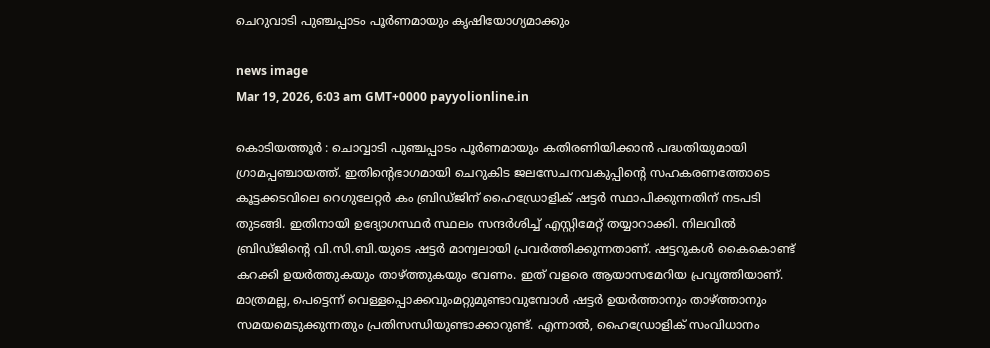ചെറുവാടി പുഞ്ചപ്പാടം പൂർണമായും കൃഷിയോഗ്യമാക്കും

news image
Mar 19, 2026, 6:03 am GMT+0000 payyolionline.in

കൊടിയത്തൂർ : ചൊവ്വാടി പുഞ്ചപ്പാടം പൂർണമായും കതിരണിയിക്കാൻ പദ്ധതിയുമായി ഗ്രാമപ്പഞ്ചായത്ത്. ഇതിന്റെഭാഗമായി ചെറുകിട ജലസേചനവകുപ്പിന്റെ സഹകരണത്തോടെ കൂട്ടക്കടവിലെ റെഗുലേറ്റർ കം ബ്രിഡ്ജിന് ഹൈഡ്രോളിക് ഷട്ടർ സ്ഥാപിക്കുന്നതിന് നടപടി തുടങ്ങി. ഇതിനായി ഉദ്യോഗസ്ഥർ സ്ഥലം സന്ദർശിച്ച് എസ്റ്റിമേറ്റ് തയ്യാറാക്കി. നിലവിൽ ബ്രിഡ്ജിന്റെ വി.സി.ബി.യുടെ ഷട്ടർ മാന്വലായി പ്രവർത്തിക്കുന്നതാണ്. ഷട്ടറുകൾ കൈകൊണ്ട് കറക്കി ഉയർത്തുകയും താഴ്ത്തുകയും വേണം. ഇത് വളരെ ആയാസമേറിയ പ്രവൃത്തിയാണ്. മാത്രമല്ല, പെട്ടെന്ന് വെള്ളപ്പൊക്കവുംമറ്റുമുണ്ടാവുമ്പോൾ ഷട്ടർ ഉയർത്താനും താഴ്ത്താനും സമയമെടുക്കുന്നതും പ്രതിസന്ധിയുണ്ടാക്കാറുണ്ട്. എന്നാൽ, ഹൈഡ്രോളിക് സംവിധാനം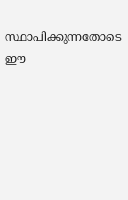സ്ഥാപിക്കുന്നതോടെ ഈ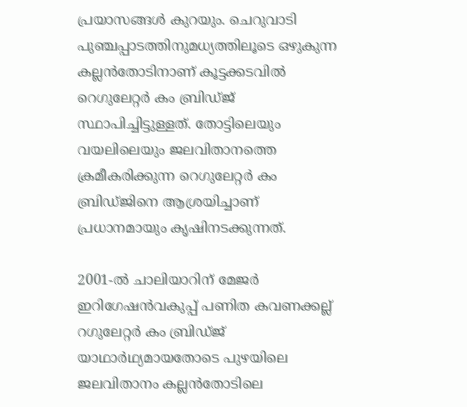പ്രയാസങ്ങൾ കുറയും. ചെറുവാടി പുഞ്ചപ്പാടത്തിനുമധ്യത്തിലൂടെ ഒഴുകുന്ന കല്ലൻതോടിനാണ് കൂട്ടക്കടവിൽ റെഗുലേറ്റർ കം ബ്രിഡ്ജ് സ്ഥാപിച്ചിട്ടുള്ളത്. തോട്ടിലെയും വയലിലെയും ജലവിതാനത്തെ ക്രമീകരിക്കുന്ന റെഗുലേറ്റർ കം ബ്രിഡ്ജിനെ ആശ്രയിച്ചാണ് പ്രധാനമായും കൃഷിനടക്കുന്നത്.

2001-ൽ ചാലിയാറിന് മേജർ ഇറിഗേഷൻവകുപ്പ് പണിത കവണക്കല്ല് റഗുലേറ്റർ കം ബ്രിഡ്ജ് യാഥാർഥ്യമായതോടെ പുഴയിലെ ജലവിതാനം കല്ലൻതോടിലെ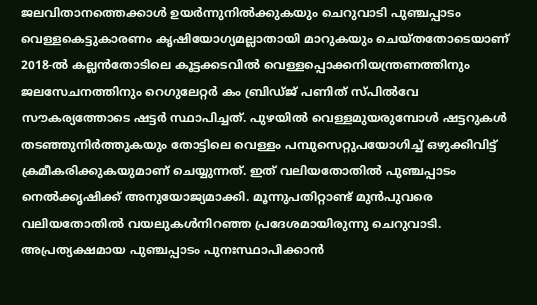ജലവിതാനത്തെക്കാൾ ഉയർന്നുനിൽക്കുകയും ചെറുവാടി പുഞ്ചപ്പാടം വെള്ളകെട്ടുകാരണം കൃഷിയോഗ്യമല്ലാതായി മാറുകയും ചെയ്തതോടെയാണ് 2018-ൽ കല്ലൻതോടിലെ കൂട്ടക്കടവിൽ വെള്ളപ്പൊക്കനിയന്ത്രണത്തിനും ജലസേചനത്തിനും റെഗുലേറ്റർ കം ബ്രിഡ്ജ് പണിത് സ്പിൽവേ സൗകര്യത്തോടെ ഷട്ടർ സ്ഥാപിച്ചത്‌. പുഴയിൽ വെള്ളമുയരുമ്പോൾ ഷട്ടറുകൾ തടഞ്ഞുനിർത്തുകയും തോട്ടിലെ വെള്ളം പമ്പുസെറ്റുപയോഗിച്ച് ഒഴുക്കിവിട്ട് ക്രമീകരിക്കുകയുമാണ് ചെയ്യുന്നത്. ഇത് വലിയതോതിൽ പുഞ്ചപ്പാടം നെൽക്കൃഷിക്ക് അനുയോജ്യമാക്കി. മൂന്നുപതിറ്റാണ്ട് മുൻപുവരെ വലിയതോതിൽ വയലുകൾനിറഞ്ഞ പ്രദേശമായിരുന്നു ചെറുവാടി. അപ്രത്യക്ഷമായ പുഞ്ചപ്പാടം പുനഃസ്ഥാപിക്കാൻ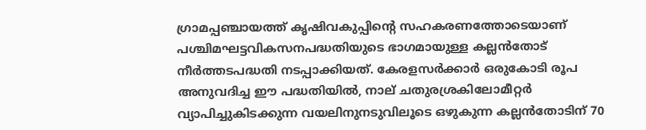ഗ്രാമപ്പഞ്ചായത്ത് കൃഷിവകുപ്പിന്റെ സഹകരണത്തോടെയാണ് പശ്ചിമഘട്ടവികസനപദ്ധതിയുടെ ഭാഗമായുള്ള കല്ലൻതോട് നീർത്തടപദ്ധതി നടപ്പാക്കിയത്. കേരളസർക്കാർ ഒരുകോടി രൂപ അനുവദിച്ച ഈ പദ്ധതിയിൽ, നാല്‌ ചതുരശ്രകിലോമീറ്റർ വ്യാപിച്ചുകിടക്കുന്ന വയലിനുനടുവിലൂടെ ഒഴുകുന്ന കല്ലൻതോടിന് 70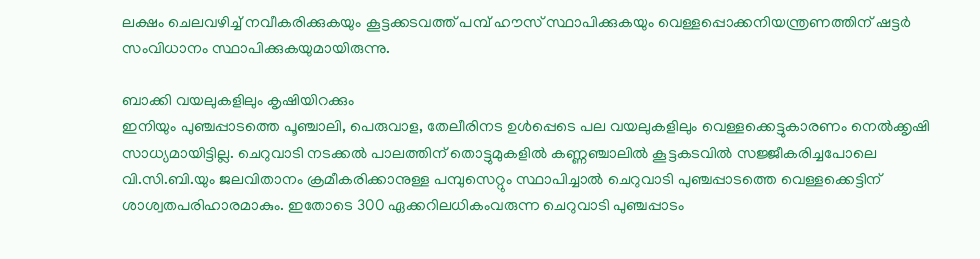ലക്ഷം ചെലവഴിച്ച്‌ നവീകരിക്കുകയും കൂട്ടക്കടവത്ത് പമ്പ് ഹൗസ്‌ സ്ഥാപിക്കുകയും വെള്ളപ്പൊക്കനിയന്ത്രണത്തിന് ഷട്ടർ സംവിധാനം സ്ഥാപിക്കുകയുമായിരുന്നു.

ബാക്കി വയലുകളിലും കൃഷിയിറക്കും
ഇനിയും പുഞ്ചപ്പാടത്തെ പൂഞ്ചാലി, പെരുവാള, തേലീരിനട ഉൾപ്പെടെ പല വയലുകളിലും വെള്ളക്കെട്ടുകാരണം നെൽക്കൃഷി സാധ്യമായിട്ടില്ല. ചെറുവാടി നടക്കൽ പാലത്തിന് തൊട്ടുമുകളിൽ കണ്ണഞ്ചാലിൽ കൂട്ടകടവിൽ സജ്ജീകരിച്ചപോലെ വി.സി.ബി.യും ജലവിതാനം ക്രമീകരിക്കാനുള്ള പമ്പുസെറ്റും സ്ഥാപിച്ചാൽ ചെറുവാടി പുഞ്ചപ്പാടത്തെ വെള്ളക്കെട്ടിന് ശാശ്വതപരിഹാരമാകും. ഇതോടെ 300 ഏക്കറിലധികംവരുന്ന ചെറുവാടി പുഞ്ചപ്പാടം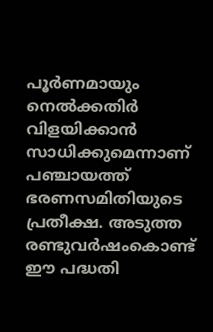പൂർണമായും നെൽക്കതിർ വിളയിക്കാൻ സാധിക്കുമെന്നാണ് പഞ്ചായത്ത് ഭരണസമിതിയുടെ പ്രതീക്ഷ. അടുത്ത രണ്ടുവർഷംകൊണ്ട് ഈ പദ്ധതി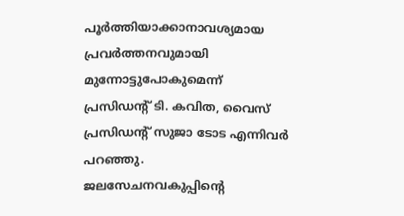പൂർത്തിയാക്കാനാവശ്യമായ പ്രവർത്തനവുമായി മുന്നോട്ടുപോകുമെന്ന് പ്രസിഡന്റ്‌ ടി. കവിത, വൈസ് പ്രസിഡന്റ്‌ സുജാ ടോട എന്നിവർ പറഞ്ഞു.
ജലസേചനവകുപ്പിന്റെ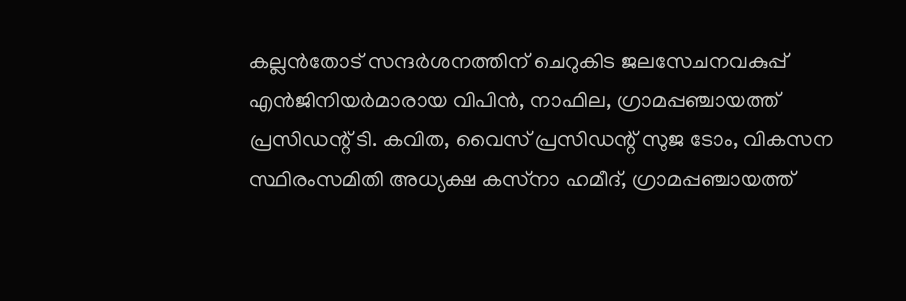കല്ലൻതോട് സന്ദർശനത്തിന് ചെറുകിട ജലസേചനവകുപ്പ് എൻജിനിയർമാരായ വിപിൻ, നാഫില, ഗ്രാമപ്പഞ്ചായത്ത് പ്രസിഡന്റ്‌ ടി. കവിത, വൈസ് പ്രസിഡന്റ്‌ സുജ ടോം, വികസന സ്ഥിരംസമിതി അധ്യക്ഷ കസ്‌നാ ഹമീദ്, ഗ്രാമപ്പഞ്ചായത്ത്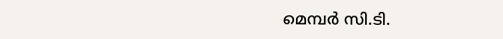മെമ്പർ സി.ടി.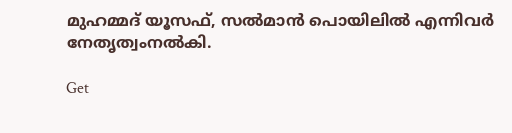മുഹമ്മദ് യൂസഫ്, സൽമാൻ പൊയിലിൽ എന്നിവർ നേതൃത്വംനൽകി.

Get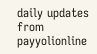daily updates from payyolionline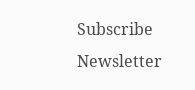Subscribe Newsletter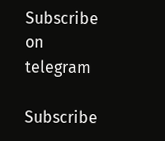Subscribe on telegram

Subscribe